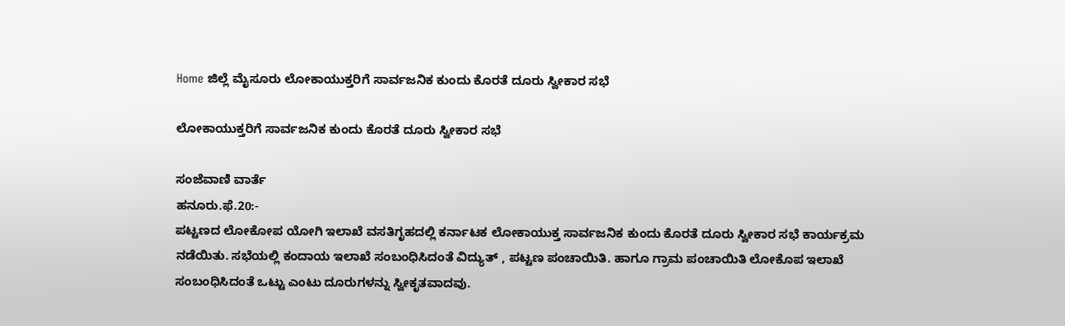Home ಜಿಲ್ಲೆ ಮೈಸೂರು ಲೋಕಾಯುಕ್ತರಿಗೆ ಸಾರ್ವಜನಿಕ ಕುಂದು ಕೊರತೆ ದೂರು ಸ್ವೀಕಾರ ಸಭೆ

ಲೋಕಾಯುಕ್ತರಿಗೆ ಸಾರ್ವಜನಿಕ ಕುಂದು ಕೊರತೆ ದೂರು ಸ್ವೀಕಾರ ಸಭೆ

ಸಂಜೆವಾಣಿ ವಾರ್ತೆ
ಹನೂರು.ಫೆ.20:-
ಪಟ್ಟಣದ ಲೋಕೋಪ ಯೋಗಿ ಇಲಾಖೆ ವಸತಿಗೃಹದಲ್ಲಿ ಕರ್ನಾಟಕ ಲೋಕಾಯುಕ್ತ ಸಾರ್ವಜನಿಕ ಕುಂದು ಕೊರತೆ ದೂರು ಸ್ವೀಕಾರ ಸಭೆ ಕಾರ್ಯಕ್ರಮ ನಡೆಯಿತು. ಸಭೆಯಲ್ಲಿ ಕಂದಾಯ ಇಲಾಖೆ ಸಂಬಂಧಿಸಿದಂತೆ ವಿದ್ಯುತ್ , ಪಟ್ಟಣ ಪಂಚಾಯಿತಿ. ಹಾಗೂ ಗ್ರಾಮ ಪಂಚಾಯಿತಿ ಲೋಕೊಪ ಇಲಾಖೆ ಸಂಬಂಧಿಸಿದಂತೆ ಒಟ್ಟು ಎಂಟು ದೂರುಗಳನ್ನು ಸ್ವೀಕೃತವಾದವು.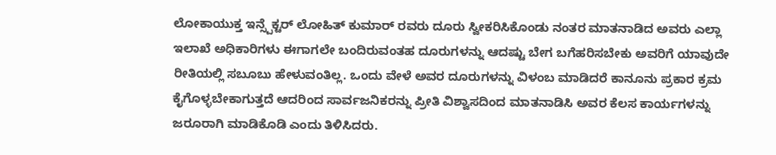ಲೋಕಾಯುಕ್ತ ಇನ್ಸ್ಪೆಕ್ಟರ್ ಲೋಹಿತ್ ಕುಮಾರ್ ರವರು ದೂರು ಸ್ವೀಕರಿಸಿಕೊಂಡು ನಂತರ ಮಾತನಾಡಿದ ಅವರು ಎಲ್ಲಾ ಇಲಾಖೆ ಅಧಿಕಾರಿಗಳು ಈಗಾಗಲೇ ಬಂದಿರುವಂತಹ ದೂರುಗಳನ್ನು ಆದಷ್ಟು ಬೇಗ ಬಗೆಹರಿಸಬೇಕು ಅವರಿಗೆ ಯಾವುದೇ ರೀತಿಯಲ್ಲಿ ಸಬೂಬು ಹೇಳುವಂತಿಲ್ಲ. ಒಂದು ವೇಳೆ ಅವರ ದೂರುಗಳನ್ನು ವಿಳಂಬ ಮಾಡಿದರೆ ಕಾನೂನು ಪ್ರಕಾರ ಕ್ರಮ ಕೈಗೊಳ್ಳಬೇಕಾಗುತ್ತದೆ ಆದರಿಂದ ಸಾರ್ವಜನಿಕರನ್ನು ಪ್ರೀತಿ ವಿಶ್ವಾಸದಿಂದ ಮಾತನಾಡಿಸಿ ಅವರ ಕೆಲಸ ಕಾರ್ಯಗಳನ್ನು ಜರೂರಾಗಿ ಮಾಡಿಕೊಡಿ ಎಂದು ತಿಳಿಸಿದರು.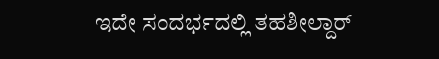ಇದೇ ಸಂದರ್ಭದಲ್ಲಿ ತಹಶೀಲ್ದಾರ್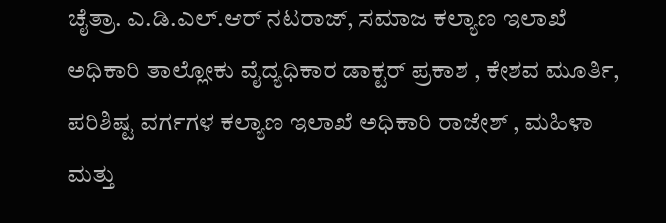ಚೈತ್ರಾ. ಎ.ಡಿ.ಎಲ್.ಆರ್ ನಟರಾಜ್, ಸಮಾಜ ಕಲ್ಯಾಣ ಇಲಾಖೆ ಅಧಿಕಾರಿ ತಾಲ್ಲೋಕು ವೈದ್ಯಧಿಕಾರ ಡಾಕ್ಟರ್ ಪ್ರಕಾಶ , ಕೇಶವ ಮೂರ್ತಿ, ಪರಿಶಿಷ್ಟ ವರ್ಗಗಳ ಕಲ್ಯಾಣ ಇಲಾಖೆ ಅಧಿಕಾರಿ ರಾಜೇಶ್ , ಮಹಿಳಾ ಮತ್ತು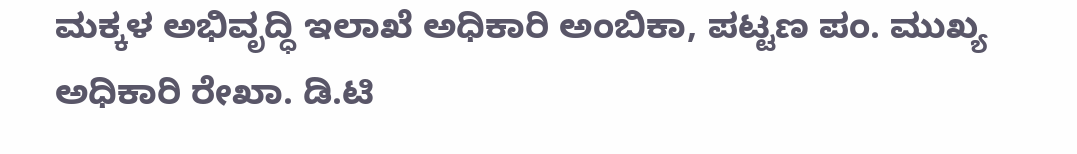ಮಕ್ಕಳ ಅಭಿವೃದ್ಧಿ ಇಲಾಖೆ ಅಧಿಕಾರಿ ಅಂಬಿಕಾ, ಪಟ್ಟಣ ಪಂ. ಮುಖ್ಯ ಅಧಿಕಾರಿ ರೇಖಾ. ಡಿ.ಟಿ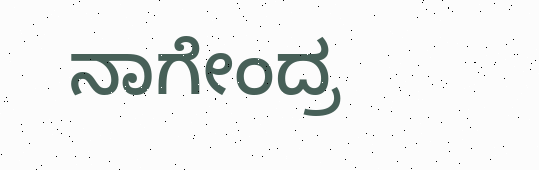ನಾಗೇಂದ್ರ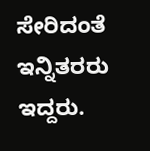ಸೇರಿದಂತೆ ಇನ್ನಿತರರು ಇದ್ದರು.